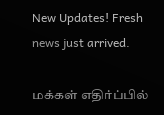New Updates! Fresh news just arrived.

மக்கள் எதிர்ப்பில்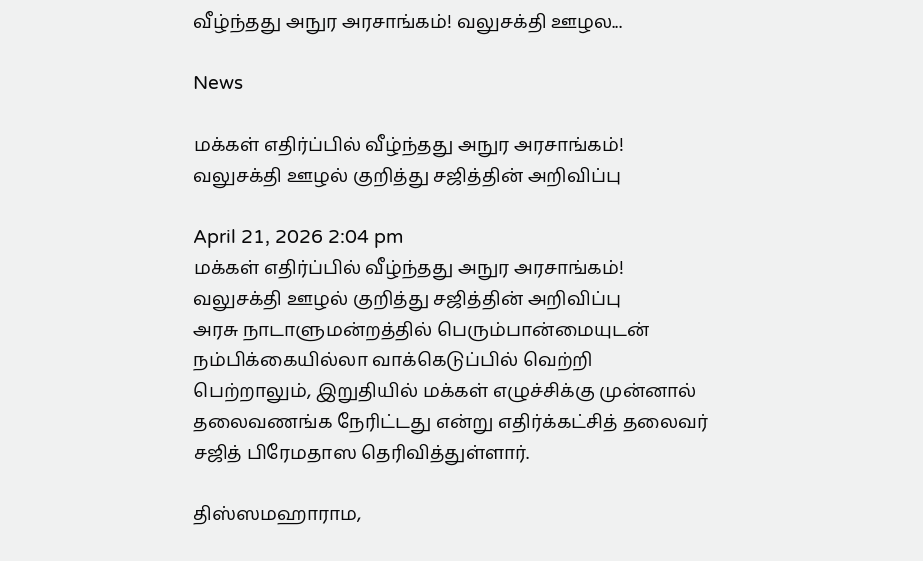வீழ்ந்தது அநுர அரசாங்கம்! வலுசக்தி ஊழல...

News

மக்கள் எதிர்ப்பில் வீழ்ந்தது அநுர அரசாங்கம்! வலுசக்தி ஊழல் குறித்து சஜித்தின் அறிவிப்பு

April 21, 2026 2:04 pm
மக்கள் எதிர்ப்பில் வீழ்ந்தது அநுர அரசாங்கம்! வலுசக்தி ஊழல் குறித்து சஜித்தின் அறிவிப்பு
அரசு நாடாளுமன்றத்தில் பெரும்பான்மையுடன் நம்பிக்கையில்லா வாக்கெடுப்பில் வெற்றி பெற்றாலும், இறுதியில் மக்கள் எழுச்சிக்கு முன்னால் தலைவணங்க நேரிட்டது என்று எதிர்க்கட்சித் தலைவர் சஜித் பிரேமதாஸ தெரிவித்துள்ளார்.

திஸ்ஸமஹாராம,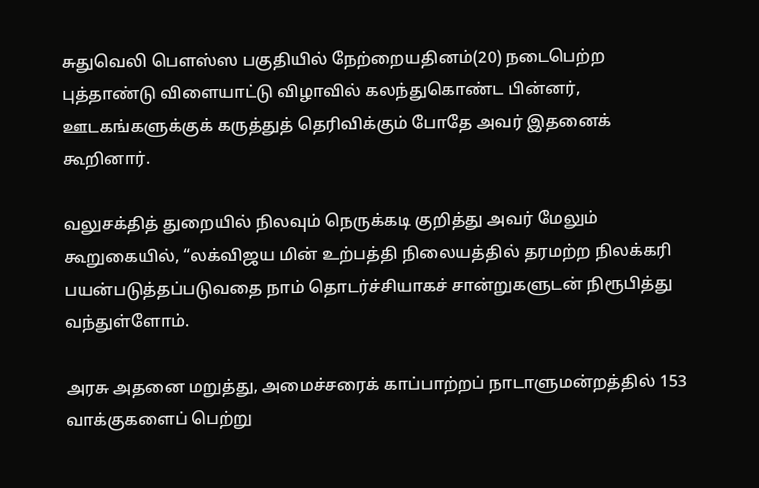சுதுவெலி பெளஸ்ஸ பகுதியில் நேற்றையதினம்(20) நடைபெற்ற புத்தாண்டு விளையாட்டு விழாவில் கலந்துகொண்ட பின்னர், ஊடகங்களுக்குக் கருத்துத் தெரிவிக்கும் போதே அவர் இதனைக் கூறினார்.

வலுசக்தித் துறையில் நிலவும் நெருக்கடி குறித்து அவர் மேலும் கூறுகையில், “லக்விஜய மின் உற்பத்தி நிலையத்தில் தரமற்ற நிலக்கரி பயன்படுத்தப்படுவதை நாம் தொடர்ச்சியாகச் சான்றுகளுடன் நிரூபித்து வந்துள்ளோம்.

அரசு அதனை மறுத்து, அமைச்சரைக் காப்பாற்றப் நாடாளுமன்றத்தில் 153 வாக்குகளைப் பெற்று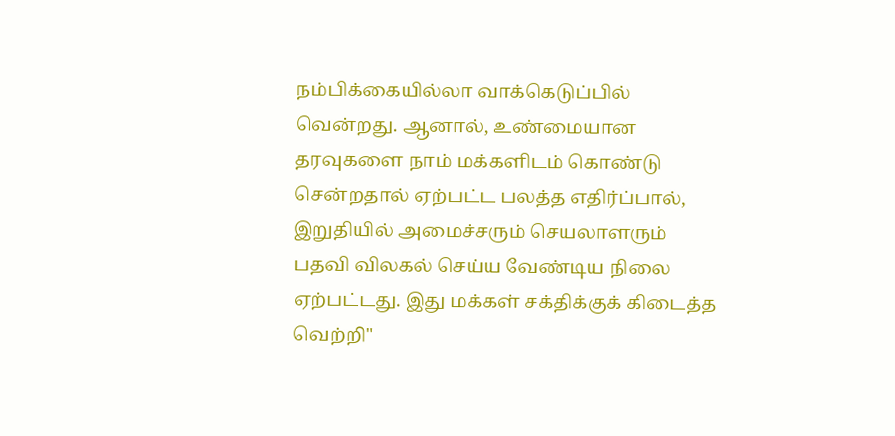நம்பிக்கையில்லா வாக்கெடுப்பில் வென்றது. ஆனால், உண்மையான தரவுகளை நாம் மக்களிடம் கொண்டு சென்றதால் ஏற்பட்ட பலத்த எதிர்ப்பால், இறுதியில் அமைச்சரும் செயலாளரும் பதவி விலகல் செய்ய வேண்டிய நிலை ஏற்பட்டது. இது மக்கள் சக்திக்குக் கிடைத்த வெற்றி"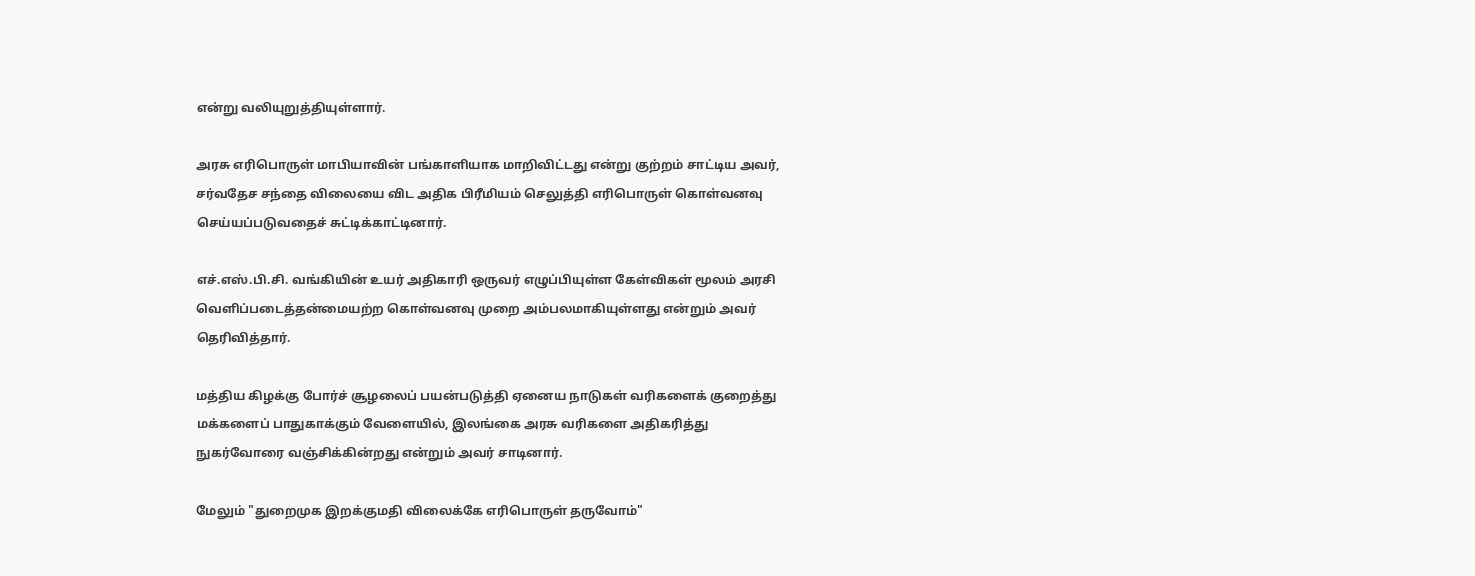என்று வலியுறுத்தியுள்ளார்.

அரசு எரிபொருள் மாபியாவின் பங்காளியாக மாறிவிட்டது என்று குற்றம் சாட்டிய அவர், சர்வதேச சந்தை விலையை விட அதிக பிரீமியம் செலுத்தி எரிபொருள் கொள்வனவு செய்யப்படுவதைச் சுட்டிக்காட்டினார்.

எச்.எஸ்.பி.சி. வங்கியின் உயர் அதிகாரி ஒருவர் எழுப்பியுள்ள கேள்விகள் மூலம் அரசி வெளிப்படைத்தன்மையற்ற கொள்வனவு முறை அம்பலமாகியுள்ளது என்றும் அவர் தெரிவித்தார்.

மத்திய கிழக்கு போர்ச் சூழலைப் பயன்படுத்தி ஏனைய நாடுகள் வரிகளைக் குறைத்து மக்களைப் பாதுகாக்கும் வேளையில், இலங்கை அரசு வரிகளை அதிகரித்து நுகர்வோரை வஞ்சிக்கின்றது என்றும் அவர் சாடினார்.

மேலும் "துறைமுக இறக்குமதி விலைக்கே எரிபொருள் தருவோம்"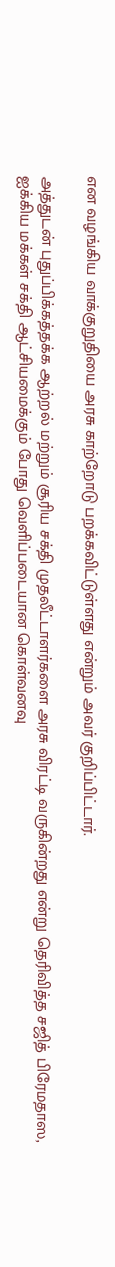என வழங்கிய வாக்குறுதியை அரசு காற்றோடு பறக்கவிட்டுள்ளது என்றும் அவர் குறிப்பிட்டார்.

அத்துடன் புதுப்பிக்கத்தக்க ஆற்றல் மற்றும் சூரிய சக்தி முதலீட்டாளர்களை அரசு விரட்டி வருகின்றது என்று தெரிவித்த சஜித் பிரேமதாஸ, ஐக்கிய மக்கள் சக்தி ஆட்சியமைக்கும் போது வெளிப்படையான கொள்வனவு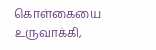கொள்கையை உருவாக்கி,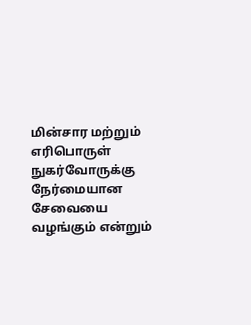மின்சார மற்றும் எரிபொருள் நுகர்வோருக்கு நேர்மையான சேவையை வழங்கும் என்றும்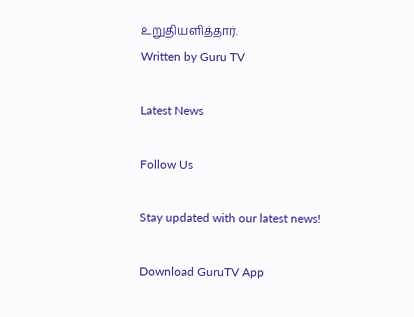உறுதியளித்தார்.
Written by Guru TV

Latest News

Follow Us

Stay updated with our latest news!

Download GuruTV App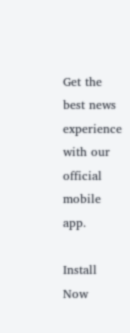Get the best news experience with our official mobile app.

Install Now